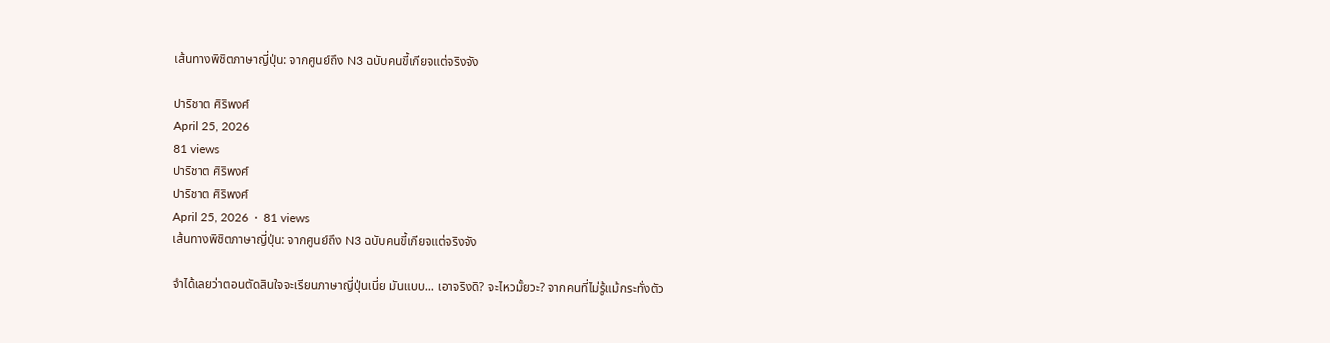เส้นทางพิชิตภาษาญี่ปุ่น: จากศูนย์ถึง N3 ฉบับคนขี้เกียจแต่จริงจัง

ปาริชาต ศิริพงศ์
April 25, 2026
81 views
ปาริชาต ศิริพงศ์
ปาริชาต ศิริพงศ์
April 25, 2026  ·  81 views
เส้นทางพิชิตภาษาญี่ปุ่น: จากศูนย์ถึง N3 ฉบับคนขี้เกียจแต่จริงจัง

จำได้เลยว่าตอนตัดสินใจจะเรียนภาษาญี่ปุ่นเนี่ย มันแบบ... เอาจริงดิ? จะไหวมั้ยวะ? จากคนที่ไม่รู้แม้กระทั่งตัว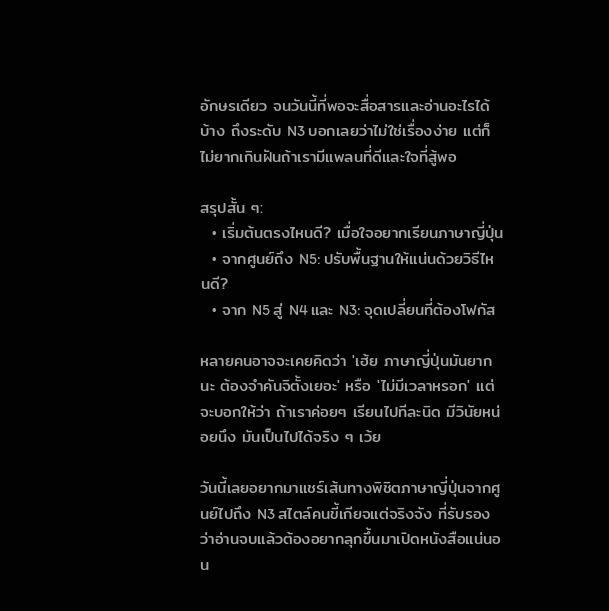อักษรเดียว จนวันนี้ที่พอจะสื่อสารและอ่านอะไรได้บ้าง ถึงระดับ N3 บอกเลยว่าไม่ใช่เรื่องง่าย แต่ก็ไม่ยากเกินฝันถ้าเรามีแพลนที่ดีและใจที่สู้พอ

สรุปสั้น ๆ:
  • เริ่มต้นตรงไหนดี? เมื่อใจอยากเรียนภาษาญี่ปุ่น
  • จากศูนย์ถึง N5: ปรับพื้นฐานให้แน่นด้วยวิธีไหนดี?
  • จาก N5 สู่ N4 และ N3: จุดเปลี่ยนที่ต้องโฟกัส

หลายคนอาจจะเคยคิดว่า 'เฮ้ย ภาษาญี่ปุ่นมันยากนะ ต้องจำคันจิตั้งเยอะ' หรือ 'ไม่มีเวลาหรอก' แต่จะบอกให้ว่า ถ้าเราค่อยๆ เรียนไปทีละนิด มีวินัยหน่อยนึง มันเป็นไปได้จริง ๆ เว้ย

วันนี้เลยอยากมาแชร์เส้นทางพิชิตภาษาญี่ปุ่นจากศูนย์ไปถึง N3 สไตล์คนขี้เกียจแต่จริงจัง ที่รับรองว่าอ่านจบแล้วต้องอยากลุกขึ้นมาเปิดหนังสือแน่นอน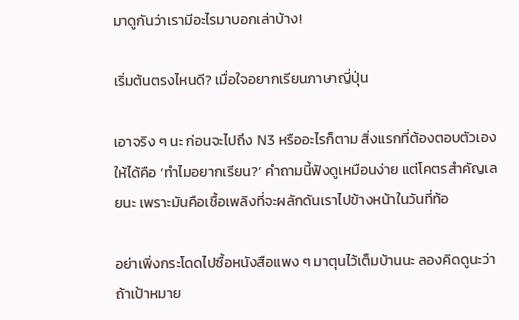มาดูกันว่าเรามีอะไรมาบอกเล่าบ้าง!

เริ่มต้นตรงไหนดี? เมื่อใจอยากเรียนภาษาญี่ปุ่น

เอาจริง ๆ นะ ก่อนจะไปถึง N3 หรืออะไรก็ตาม สิ่งแรกที่ต้องตอบตัวเองให้ได้คือ ‘ทำไมอยากเรียน?’ คำถามนี้ฟังดูเหมือนง่าย แต่โคตรสำคัญเลยนะ เพราะมันคือเชื้อเพลิงที่จะผลักดันเราไปข้างหน้าในวันที่ท้อ

อย่าเพิ่งกระโดดไปซื้อหนังสือแพง ๆ มาตุนไว้เต็มบ้านนะ ลองคิดดูนะว่า ถ้าเป้าหมาย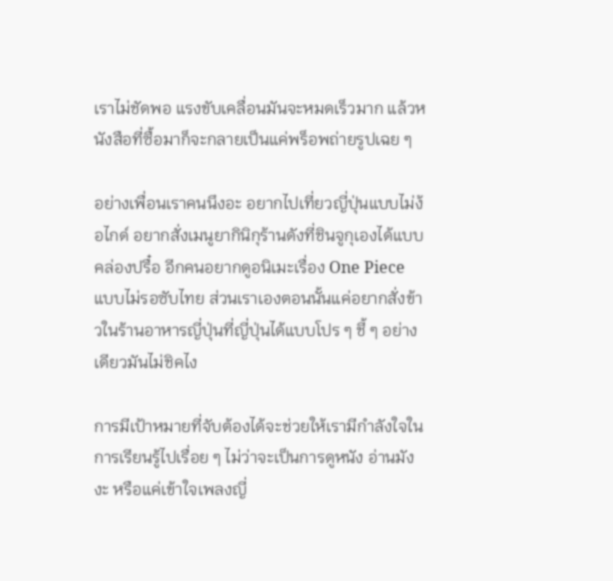เราไม่ชัดพอ แรงขับเคลื่อนมันจะหมดเร็วมาก แล้วหนังสือที่ซื้อมาก็จะกลายเป็นแค่พร็อพถ่ายรูปเฉย ๆ

อย่างเพื่อนเราคนนึงอะ อยากไปเที่ยวญี่ปุ่นแบบไม่ง้อไกด์ อยากสั่งเมนูยากินิกุร้านดังที่ชินจูกุเองได้แบบคล่องปรื๋อ อีกคนอยากดูอนิเมะเรื่อง One Piece แบบไม่รอซับไทย ส่วนเราเองตอนนั้นแค่อยากสั่งข้าวในร้านอาหารญี่ปุ่นที่ญี่ปุ่นได้แบบโปร ๆ ชี้ ๆ อย่างเดียวมันไม่ชิคไง

การมีเป้าหมายที่จับต้องได้จะช่วยให้เรามีกำลังใจในการเรียนรู้ไปเรื่อย ๆ ไม่ว่าจะเป็นการดูหนัง อ่านมังงะ หรือแค่เข้าใจเพลงญี่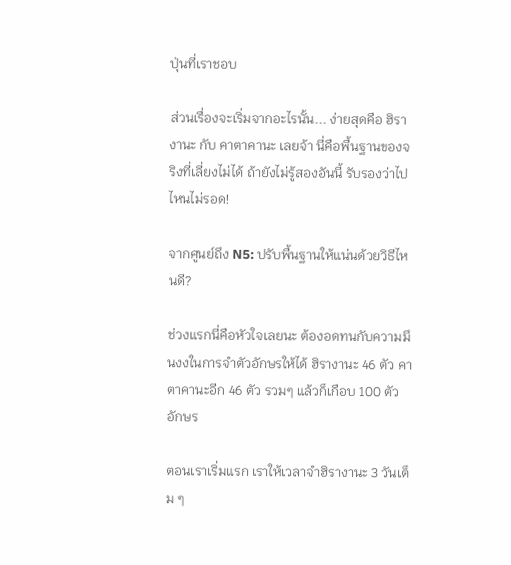ปุ่นที่เราชอบ

ส่วนเรื่องจะเริ่มจากอะไรนั้น... ง่ายสุดคือ ฮิรางานะ กับ คาตาคานะ เลยจ้า นี่คือพื้นฐานของจริงที่เลี่ยงไม่ได้ ถ้ายังไม่รู้สองอันนี้ รับรองว่าไปไหนไม่รอด!

จากศูนย์ถึง N5: ปรับพื้นฐานให้แน่นด้วยวิธีไหนดี?

ช่วงแรกนี่คือหัวใจเลยนะ ต้องอดทนกับความมึนงงในการจำตัวอักษรให้ได้ ฮิรางานะ 46 ตัว คาตาคานะอีก 46 ตัว รวมๆ แล้วก็เกือบ 100 ตัวอักษร

ตอนเราเริ่มแรก เราให้เวลาจำฮิรางานะ 3 วันเต็ม ๆ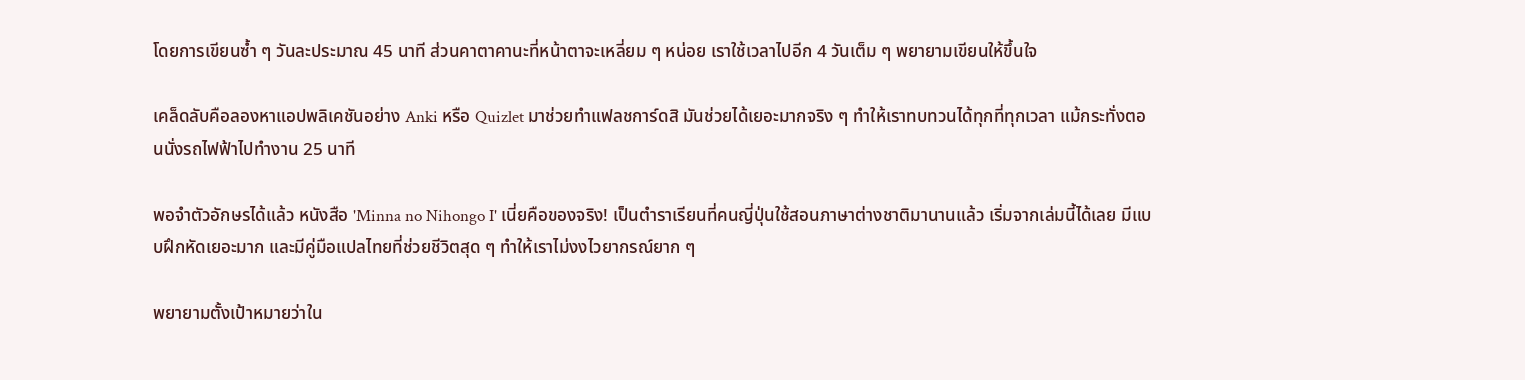โดยการเขียนซ้ำ ๆ วันละประมาณ 45 นาที ส่วนคาตาคานะที่หน้าตาจะเหลี่ยม ๆ หน่อย เราใช้เวลาไปอีก 4 วันเต็ม ๆ พยายามเขียนให้ขึ้นใจ

เคล็ดลับคือลองหาแอปพลิเคชันอย่าง Anki หรือ Quizlet มาช่วยทำแฟลชการ์ดสิ มันช่วยได้เยอะมากจริง ๆ ทำให้เราทบทวนได้ทุกที่ทุกเวลา แม้กระทั่งตอนนั่งรถไฟฟ้าไปทำงาน 25 นาที

พอจำตัวอักษรได้แล้ว หนังสือ 'Minna no Nihongo I' เนี่ยคือของจริง! เป็นตำราเรียนที่คนญี่ปุ่นใช้สอนภาษาต่างชาติมานานแล้ว เริ่มจากเล่มนี้ได้เลย มีแบบฝึกหัดเยอะมาก และมีคู่มือแปลไทยที่ช่วยชีวิตสุด ๆ ทำให้เราไม่งงไวยากรณ์ยาก ๆ

พยายามตั้งเป้าหมายว่าใน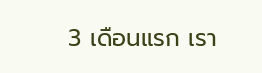3 เดือนแรก เรา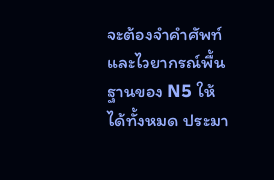จะต้องจำคำศัพท์และไวยากรณ์พื้นฐานของ N5 ให้ได้ทั้งหมด ประมา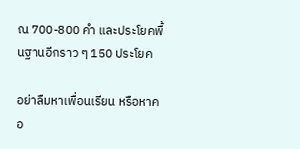ณ 700-800 คำ และประโยคพื้นฐานอีกราว ๆ 150 ประโยค

อย่าลืมหาเพื่อนเรียน หรือหาคอ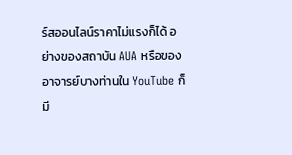ร์สออนไลน์ราคาไม่แรงก็ได้ อย่างของสถาบัน AUA หรือของอาจารย์บางท่านใน YouTube ก็มี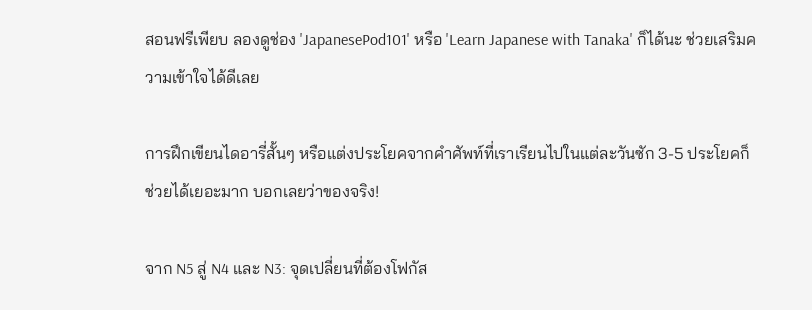สอนฟรีเพียบ ลองดูช่อง 'JapanesePod101' หรือ 'Learn Japanese with Tanaka' ก็ได้นะ ช่วยเสริมความเข้าใจได้ดีเลย

การฝึกเขียนไดอารี่สั้นๆ หรือแต่งประโยคจากคำศัพท์ที่เราเรียนไปในแต่ละวันซัก 3-5 ประโยคก็ช่วยได้เยอะมาก บอกเลยว่าของจริง!

จาก N5 สู่ N4 และ N3: จุดเปลี่ยนที่ต้องโฟกัส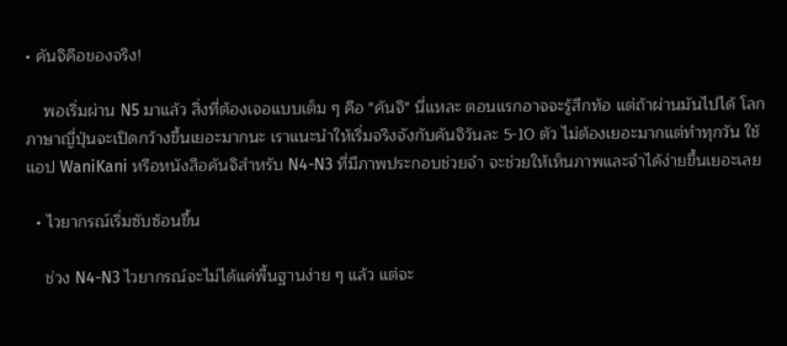• คันจิคือของจริง!

    พอเริ่มผ่าน N5 มาแล้ว สิ่งที่ต้องเจอแบบเต็ม ๆ คือ "คันจิ" นี่แหละ ตอนแรกอาจจะรู้สึกท้อ แต่ถ้าผ่านมันไปได้ โลกภาษาญี่ปุ่นจะเปิดกว้างขึ้นเยอะมากนะ เราแนะนำให้เริ่มจริงจังกับคันจิวันละ 5-10 ตัว ไม่ต้องเยอะมากแต่ทำทุกวัน ใช้แอป WaniKani หรือหนังสือคันจิสำหรับ N4-N3 ที่มีภาพประกอบช่วยจำ จะช่วยให้เห็นภาพและจำได้ง่ายขึ้นเยอะเลย

  • ไวยากรณ์เริ่มซับซ้อนขึ้น

    ช่วง N4-N3 ไวยากรณ์จะไม่ได้แค่พื้นฐานง่าย ๆ แล้ว แต่จะ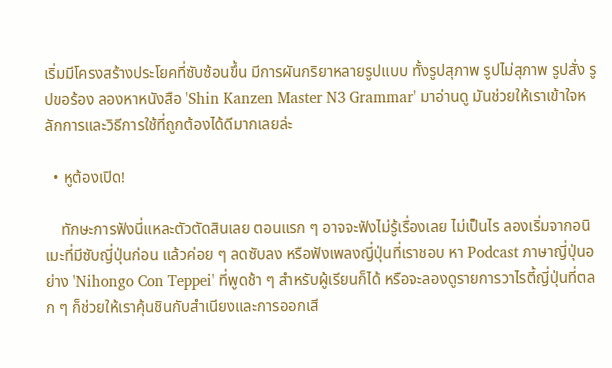เริ่มมีโครงสร้างประโยคที่ซับซ้อนขึ้น มีการผันกริยาหลายรูปแบบ ทั้งรูปสุภาพ รูปไม่สุภาพ รูปสั่ง รูปขอร้อง ลองหาหนังสือ 'Shin Kanzen Master N3 Grammar' มาอ่านดู มันช่วยให้เราเข้าใจหลักการและวิธีการใช้ที่ถูกต้องได้ดีมากเลยล่ะ

  • หูต้องเปิด!

    ทักษะการฟังนี่แหละตัวตัดสินเลย ตอนแรก ๆ อาจจะฟังไม่รู้เรื่องเลย ไม่เป็นไร ลองเริ่มจากอนิเมะที่มีซับญี่ปุ่นก่อน แล้วค่อย ๆ ลดซับลง หรือฟังเพลงญี่ปุ่นที่เราชอบ หา Podcast ภาษาญี่ปุ่นอย่าง 'Nihongo Con Teppei' ที่พูดช้า ๆ สำหรับผู้เรียนก็ได้ หรือจะลองดูรายการวาไรตี้ญี่ปุ่นที่ตลก ๆ ก็ช่วยให้เราคุ้นชินกับสำเนียงและการออกเสี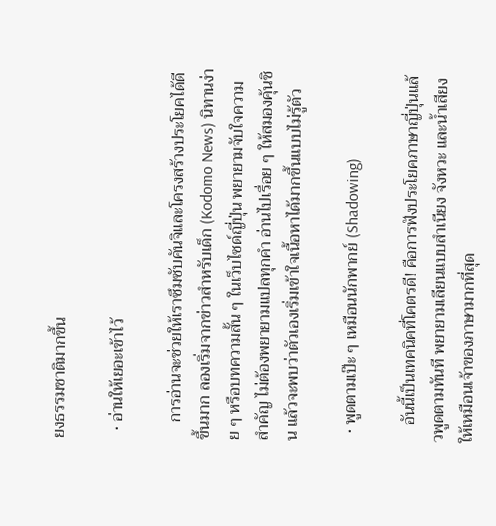ยงธรรมชาติมากขึ้น

  • อ่านให้เยอะเข้าไว้

    การอ่านจะช่วยให้เราซึมซับคันจิและโครงสร้างประโยคได้ดีขึ้นมาก ลองเริ่มจากข่าวสำหรับเด็ก (Kodomo News) นิทานง่าย ๆ หรือบทความสั้น ๆ ในเว็บไซด์ญี่ปุ่น พยายามจับใจความสำคัญ ไม่ต้องพยายามแปลทุกคำ อ่านไปเรื่อย ๆ ให้สมองคุ้นชิน แล้วจะพบว่าตัวเองเริ่มเข้าใจเนื้อหาได้มากขึ้นแบบไม่รู้ตัว

  • พูดตามเป๊ะ ๆ เหมือนนักพากย์ (Shadowing)

    อันนี้เป็นเทคนิคที่โคตรดี! คือการฟังประโยคภาษาญี่ปุ่นแล้วพูดตามทันที พยายามเลียนแบบสำเนียง จังหวะ และน้ำเสียงให้เหมือนเจ้าของภาษามากที่สุด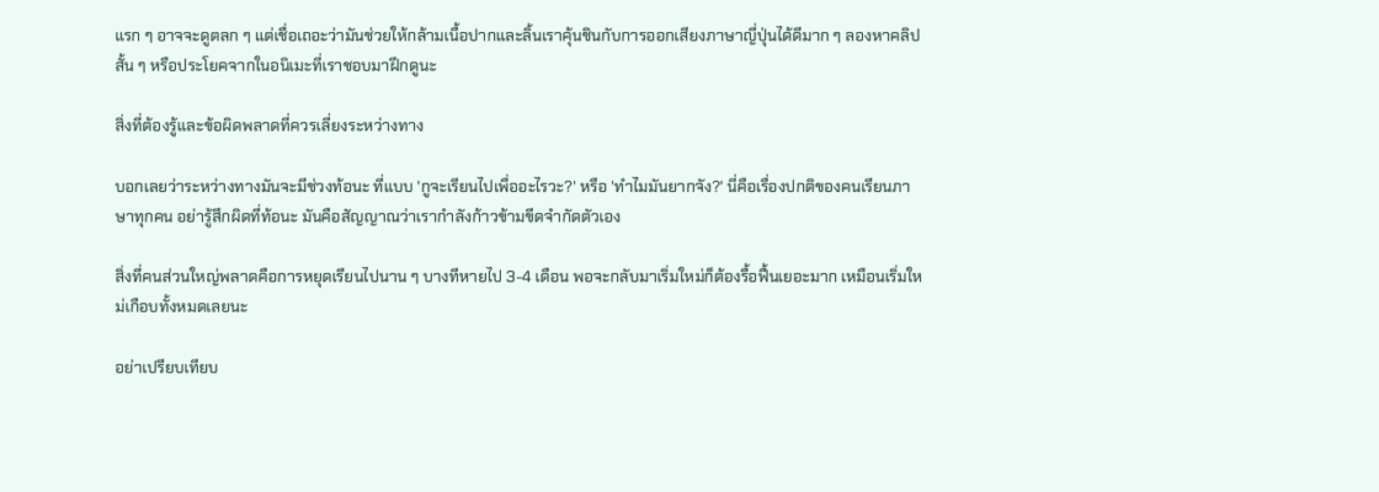แรก ๆ อาจจะดูตลก ๆ แต่เชื่อเถอะว่ามันช่วยให้กล้ามเนื้อปากและลิ้นเราคุ้นชินกับการออกเสียงภาษาญี่ปุ่นได้ดีมาก ๆ ลองหาคลิปสั้น ๆ หรือประโยคจากในอนิเมะที่เราชอบมาฝึกดูนะ

สิ่งที่ต้องรู้และข้อผิดพลาดที่ควรเลี่ยงระหว่างทาง

บอกเลยว่าระหว่างทางมันจะมีช่วงท้อนะ ที่แบบ 'กูจะเรียนไปเพื่ออะไรวะ?' หรือ 'ทำไมมันยากจัง?' นี่คือเรื่องปกติของคนเรียนภาษาทุกคน อย่ารู้สึกผิดที่ท้อนะ มันคือสัญญาณว่าเรากำลังก้าวข้ามขีดจำกัดตัวเอง

สิ่งที่คนส่วนใหญ่พลาดคือการหยุดเรียนไปนาน ๆ บางทีหายไป 3-4 เดือน พอจะกลับมาเริ่มใหม่ก็ต้องรื้อฟื้นเยอะมาก เหมือนเริ่มใหม่เกือบทั้งหมดเลยนะ

อย่าเปรียบเทียบ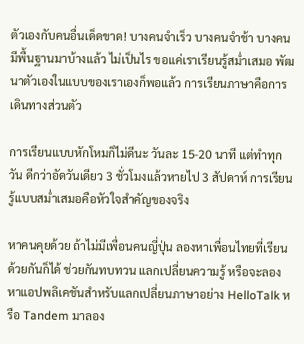ตัวเองกับคนอื่นเด็ดขาด! บางคนจำเร็ว บางคนจำช้า บางคนมีพื้นฐานมาบ้างแล้ว ไม่เป็นไร ขอแค่เราเรียนรู้สม่ำเสมอ พัฒนาตัวเองในแบบของเราเองก็พอแล้ว การเรียนภาษาคือการเดินทางส่วนตัว

การเรียนแบบหักโหมก็ไม่ดีนะ วันละ 15-20 นาที แต่ทำทุกวัน ดีกว่าอัดวันเดียว 3 ชั่วโมงแล้วหายไป 3 สัปดาห์ การเรียนรู้แบบสม่ำเสมอคือหัวใจสำคัญของจริง

หาคนคุยด้วย ถ้าไม่มีเพื่อนคนญี่ปุ่น ลองหาเพื่อนไทยที่เรียนด้วยกันก็ได้ ช่วยกันทบทวน แลกเปลี่ยนความรู้ หรือจะลองหาแอปพลิเคชันสำหรับแลกเปลี่ยนภาษาอย่าง HelloTalk หรือ Tandem มาลอง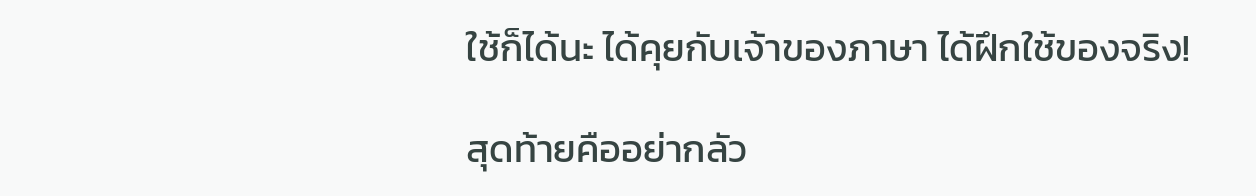ใช้ก็ได้นะ ได้คุยกับเจ้าของภาษา ได้ฝึกใช้ของจริง!

สุดท้ายคืออย่ากลัว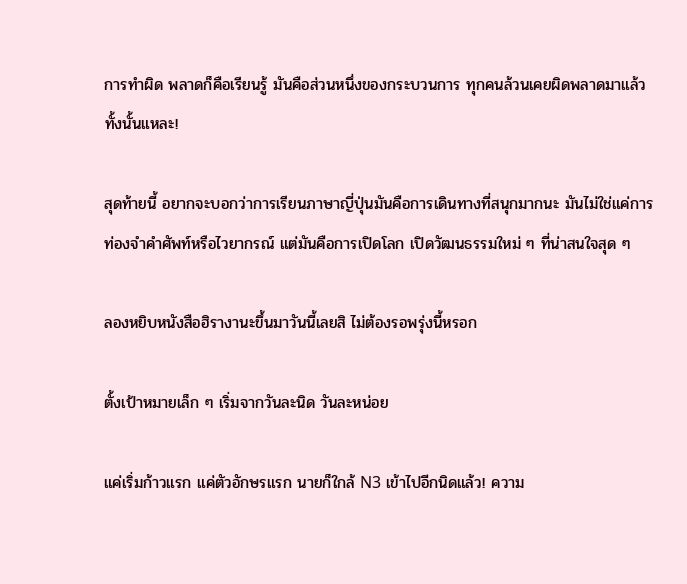การทำผิด พลาดก็คือเรียนรู้ มันคือส่วนหนึ่งของกระบวนการ ทุกคนล้วนเคยผิดพลาดมาแล้วทั้งนั้นแหละ!

สุดท้ายนี้ อยากจะบอกว่าการเรียนภาษาญี่ปุ่นมันคือการเดินทางที่สนุกมากนะ มันไม่ใช่แค่การท่องจำคำศัพท์หรือไวยากรณ์ แต่มันคือการเปิดโลก เปิดวัฒนธรรมใหม่ ๆ ที่น่าสนใจสุด ๆ

ลองหยิบหนังสือฮิรางานะขึ้นมาวันนี้เลยสิ ไม่ต้องรอพรุ่งนี้หรอก

ตั้งเป้าหมายเล็ก ๆ เริ่มจากวันละนิด วันละหน่อย

แค่เริ่มก้าวแรก แค่ตัวอักษรแรก นายก็ใกล้ N3 เข้าไปอีกนิดแล้ว! ความ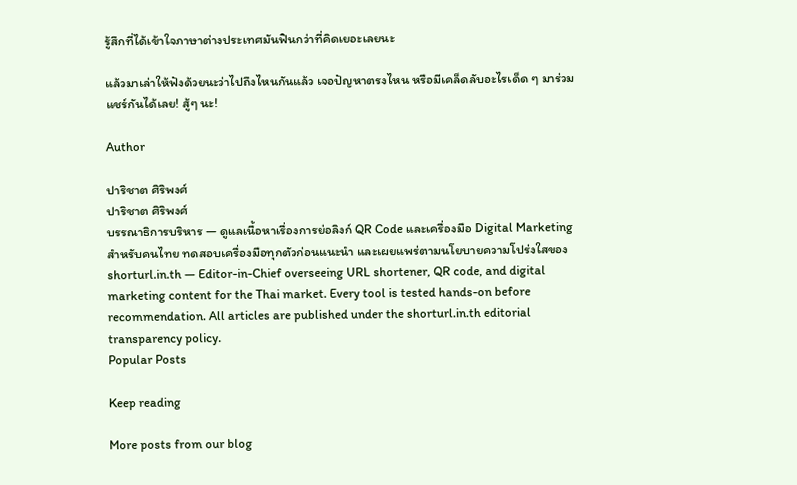รู้สึกที่ได้เข้าใจภาษาต่างประเทศมันฟินกว่าที่คิดเยอะเลยนะ

แล้วมาเล่าให้ฟังด้วยนะว่าไปถึงไหนกันแล้ว เจอปัญหาตรงไหน หรือมีเคล็ดลับอะไรเด็ด ๆ มาร่วมแชร์กันได้เลย! สู้ๆ นะ!

Author

ปาริชาต ศิริพงศ์
ปาริชาต ศิริพงศ์
บรรณาธิการบริหาร — ดูแลเนื้อหาเรื่องการย่อลิงก์ QR Code และเครื่องมือ Digital Marketing สำหรับคนไทย ทดสอบเครื่องมือทุกตัวก่อนแนะนำ และเผยแพร่ตามนโยบายความโปร่งใสของ shorturl.in.th — Editor-in-Chief overseeing URL shortener, QR code, and digital marketing content for the Thai market. Every tool is tested hands-on before recommendation. All articles are published under the shorturl.in.th editorial transparency policy.
Popular Posts

Keep reading

More posts from our blog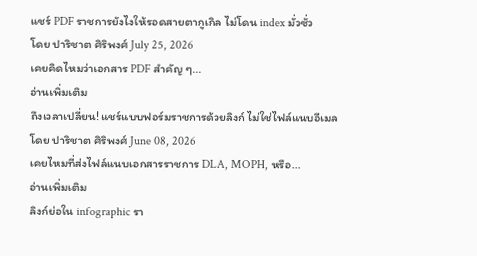แชร์ PDF ราชการยังไงให้รอดสายตากูเกิล ไม่โดน index มั่วซั่ว
โดย ปาริชาต ศิริพงศ์ July 25, 2026
เคยคิดไหมว่าเอกสาร PDF สำคัญ ๆ...
อ่านเพิ่มเติม
ถึงเวลาเปลี่ยน! แชร์แบบฟอร์มราชการด้วยลิงก์ ไม่ใช่ไฟล์แนบอีเมล
โดย ปาริชาต ศิริพงศ์ June 08, 2026
เคยไหมที่ส่งไฟล์แนบเอกสารราชการ DLA, MOPH, หรือ...
อ่านเพิ่มเติม
ลิงก์ย่อใน infographic รา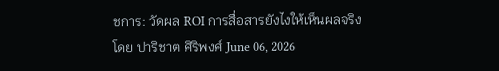ชการ: วัดผล ROI การสื่อสารยังไงให้เห็นผลจริง
โดย ปาริชาต ศิริพงศ์ June 06, 2026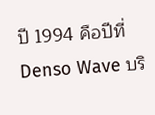ปี 1994 คือปีที่ Denso Wave บริ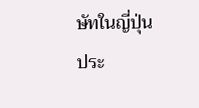ษัทในญี่ปุ่นประ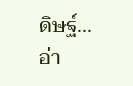ดิษฐ์...
อ่า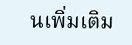นเพิ่มเติม